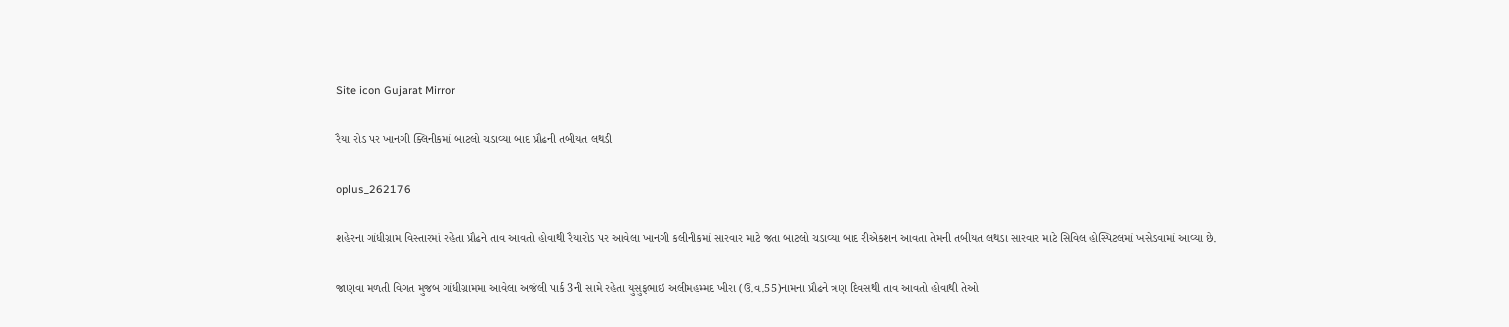Site icon Gujarat Mirror

રૈયા રોડ પર ખાનગી ક્લિનીકમાં બાટલો ચડાવ્યા બાદ પ્રૌઢની તબીયત લથડી

oplus_262176

શહેરના ગાંધીગ્રામ વિસ્તારમાં રહેતા પ્રૌઢને તાવ આવતો હોવાથી રૈયારોડ પર આવેલા ખાનગી કલીનીકમાં સારવાર માટે જતા બાટલો ચડાવ્યા બાદ રીએકશન આવતા તેમની તબીયત લથડા સારવાર માટે સિવિલ હોસ્પિટલમાં ખસેડવામાં આવ્યા છે.

જાણવા મળતી વિગત મુજબ ગાંધીગ્રામમા આવેલા અજંલી પાર્ક 3ની સામે રહેતા યુસુફભાઇ અલીમહમ્મદ ખીરા (ઉ.વ.55)નામના પ્રૌઢને ત્રણ દિવસથી તાવ આવતો હોવાથી તેઓ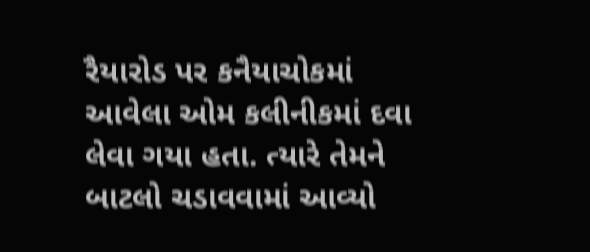રૈયારોડ પર કનૈયાચોકમાં આવેલા ઓમ કલીનીકમાં દવા લેવા ગયા હતા. ત્યારે તેમને બાટલો ચડાવવામાં આવ્યો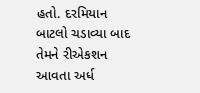હતો. દરમિયાન બાટલો ચડાવ્યા બાદ તેમને રીએકશન આવતા અર્ધ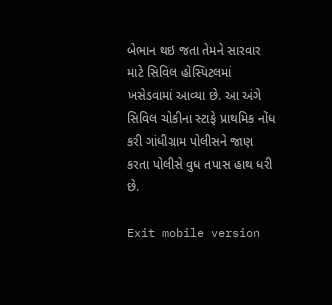બેભાન થઇ જતા તેમને સારવાર માટે સિવિલ હોસ્પિટલમાં ખસેડવામાં આવ્યા છે. આ અંગે સિવિલ ચોકીના સ્ટાફે પ્રાથમિક નોંધ કરી ગાંધીગ્રામ પોલીસને જાણ કરતા પોલીસે વુધ તપાસ હાથ ધરી છે.

Exit mobile version